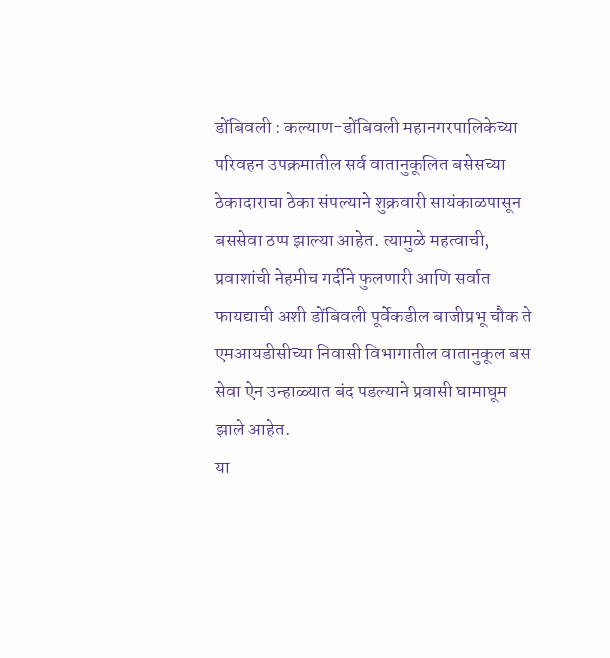डोंबिवली : कल्याण-डोंबिवली महानगरपालिकेच्या परिवहन उपक्रमातील सर्व वातानुकूलित बसेसच्या ठेकादाराचा ठेका संपल्याने शुक्रवारी सायंकाळपासून बससेवा ठप्प झाल्या आहेत. त्यामुळे महत्वाची, प्रवाशांची नेहमीच गर्दीने फुलणारी आणि सर्वात फायद्याची अशी डोंबिवली पूर्वेकडील बाजीप्रभू चौक ते एमआयडीसीच्या निवासी विभागातील वातानुकूल बस सेवा ऐन उन्हाळ्यात बंद पडल्याने प्रवासी घामाघूम झाले आहेत.
या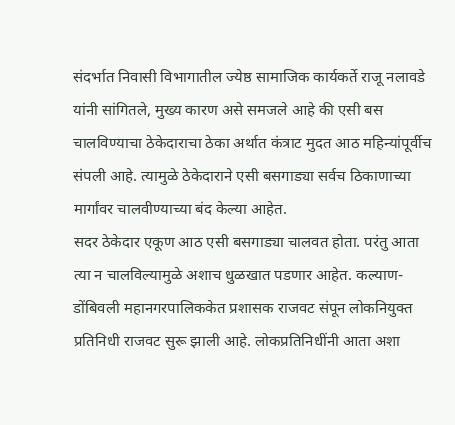संदर्भात निवासी विभागातील ज्येष्ठ सामाजिक कार्यकर्ते राजू नलावडे यांनी सांगितले, मुख्य कारण असे समजले आहे की एसी बस चालविण्याचा ठेकेदाराचा ठेका अर्थात कंत्राट मुदत आठ महिन्यांपूर्वीच संपली आहे. त्यामुळे ठेकेदाराने एसी बसगाड्या सर्वच ठिकाणाच्या मार्गांवर चालवीण्याच्या बंद केल्या आहेत.
सदर ठेकेदार एकूण आठ एसी बसगाड्या चालवत होता. परंतु आता त्या न चालविल्यामुळे अशाच धुळखात पडणार आहेत. कल्याण-डोंबिवली महानगरपालिककेत प्रशासक राजवट संपून लोकनियुक्त प्रतिनिधी राजवट सुरू झाली आहे. लोकप्रतिनिधींनी आता अशा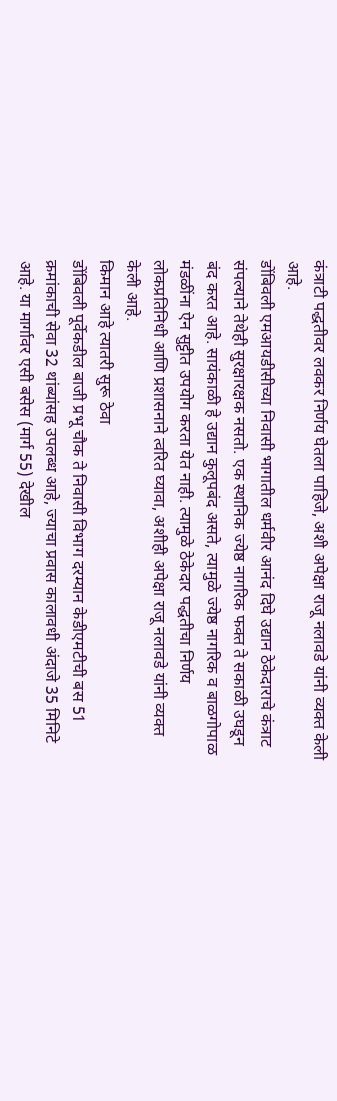कंत्राटी पद्धतीवर लवकर निर्णय घेतला पाहिजे, अशी अपेक्षा राजू नलावडे यांनी व्यक्त केली आहे.
डोंबिवली एमआयडीसीच्या निवासी भागातील धर्मवीर आनंद दिघे उद्यान ठेकेदाराचे कंत्राट संपल्याने तेथेही सुरक्षारक्षक नसतो. एक स्थानिक ज्येष्ठ नागरिक फक्त ते सकाळी उघडून बंद करत आहे. सायंकाळी हे उद्यान कुलूपबंद असते, त्यामुळे ज्येष्ठ नागरिक व बाळगोपाळ मंडळींना ऐन सुट्टीत उपयोग करता येत नाही. त्यामुळे ठेकेदार पद्धतीचा निर्णय लोकप्रतिनिधी आणि प्रशासनाने त्वरित घ्यावा, अशीही अपेक्षा राजू नलावडे यांनी व्यक्त केली आहे.
किमान आहे त्यातरी सुरू ठेवा
डोंबिवली पूर्वेकडील बाजी प्रभू चौक ते निवासी विभाग दरम्यान केडीएमटीची बस 51 क्रमांकाची सेवा 32 थांब्यांसह उपलब्ध आहे, ज्याचा प्रवास कालावधी अंदाजे 35 मिनिटे आहे. या मार्गावर एसी बसेस (मार्ग 55) देखील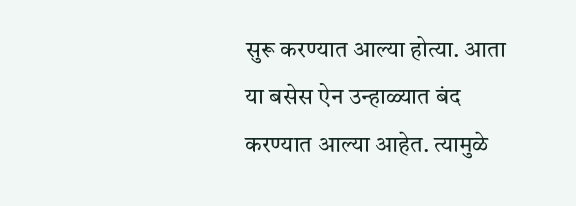सुरू करण्यात आल्या होत्या. आता या बसेस ऐन उन्हाळ्यात बंद करण्यात आल्या आहेत. त्यामुळे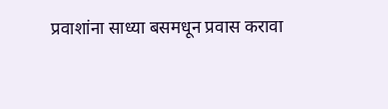प्रवाशांना साध्या बसमधून प्रवास करावा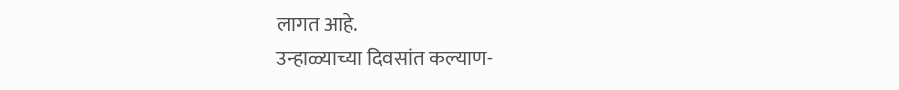लागत आहे.
उन्हाळ्याच्या दिवसांत कल्याण-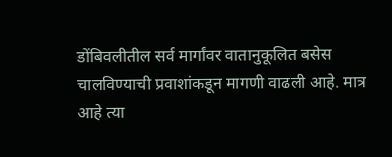डोंबिवलीतील सर्व मार्गांवर वातानुकूलित बसेस चालविण्याची प्रवाशांकडून मागणी वाढली आहे. मात्र आहे त्या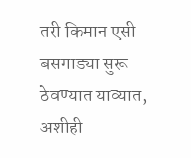तरी किमान एसी बसगाड्या सुरू ठेवण्यात याव्यात, अशीही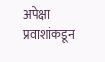अपेक्षा प्रवाशांकडून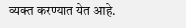व्यक्त करण्यात येत आहे.